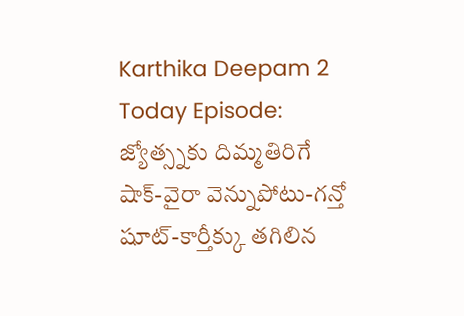Karthika Deepam 2 Today Episode: జ్యోత్స్నకు దిమ్మతిరిగే షాక్-వైరా వెన్నుపోటు-గన్తో షూట్-కార్తీక్కు తగిలిన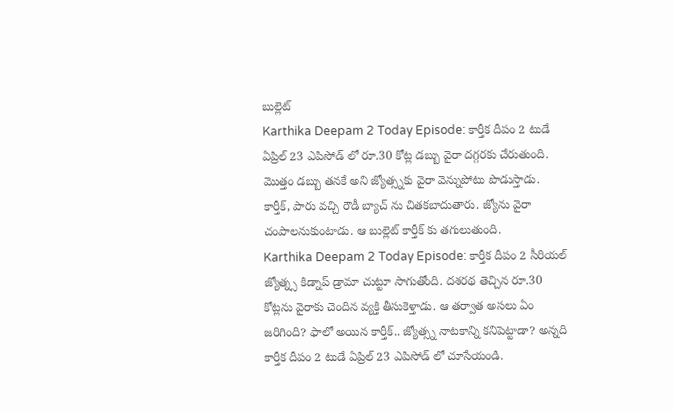బుల్లెట్
Karthika Deepam 2 Today Episode: కార్తీక దీపం 2 టుడే ఏప్రిల్ 23 ఎపిసోడ్ లో రూ.30 కోట్ల డబ్బు వైరా దగ్గరకు చేరుతుంది. మొత్తం డబ్బు తనకే అని జ్యోత్స్నకు వైరా వెన్నుపోటు పొడుస్తాడు. కార్తీక్, పారు వచ్చి రౌడీ బ్యాచ్ ను చితకబాదుతారు. జ్యోను వైరా చంపాలనుకుంటాడు. ఆ బుల్లెట్ కార్తీక్ కు తగులుతుంది.
Karthika Deepam 2 Today Episode: కార్తీక దీపం 2 సీరియల్ జ్యోత్న్స కిడ్నాప్ డ్రామా చుట్టూ సాగుతోంది. దశరథ తెచ్చిన రూ.30 కోట్లను వైరాకు చెందిన వ్యక్తి తీసుకెళ్తాడు. ఆ తర్వాత అసలు ఏం జరిగింది? ఫాలో అయిన కార్తీక్.. జ్యోత్స్న నాటకాన్ని కనిపెట్టాడా? అన్నది కార్తీక దీపం 2 టుడే ఏప్రిల్ 23 ఎపిసోడ్ లో చూసేయండి.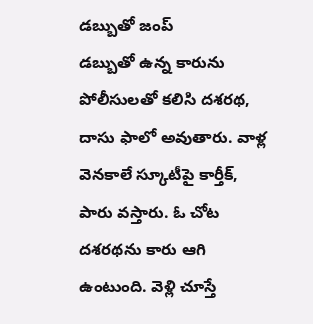డబ్బుతో జంప్
డబ్బుతో ఉన్న కారును పోలీసులతో కలిసి దశరథ, దాసు ఫాలో అవుతారు. వాళ్ల వెనకాలే స్కూటీపై కార్తీక్, పారు వస్తారు. ఓ చోట దశరథను కారు ఆగి ఉంటుంది. వెళ్లి చూస్తే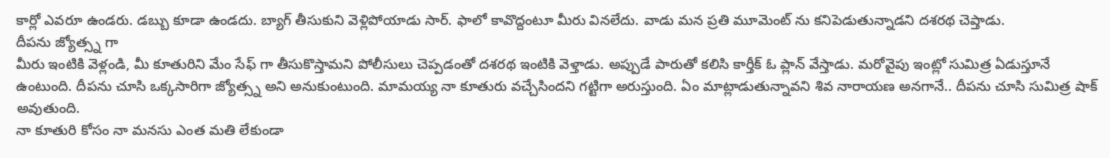కార్లో ఎవరూ ఉండరు. డబ్బు కూడా ఉండదు. బ్యాగ్ తీసుకుని వెళ్లిపోయాడు సార్. ఫాలో కావొద్దంటూ మీరు వినలేదు. వాడు మన ప్రతి మూమెంట్ ను కనిపెడుతున్నాడని దశరథ చెప్తాడు.
దీపను జ్యోత్స్న గా
మీరు ఇంటికి వెళ్లండి, మీ కూతురిని మేం సేఫ్ గా తీసుకొస్తామని పోలీసులు చెప్పడంతో దశరథ ఇంటికి వెళ్తాడు. అప్పుడే పారుతో కలిసి కార్తీక్ ఓ ప్లాన్ వేస్తాడు. మరోవైపు ఇంట్లో సుమిత్ర ఏడుస్తూనే ఉంటుంది. దీపను చూసి ఒక్కసారిగా జ్యోత్స్న అని అనుకుంటుంది. మామయ్య నా కూతురు వచ్చేసిందని గట్టిగా అరుస్తుంది. ఏం మాట్లాడుతున్నావని శివ నారాయణ అనగానే.. దీపను చూసి సుమిత్ర షాక్ అవుతుంది.
నా కూతురి కోసం నా మనసు ఎంత మతి లేకుండా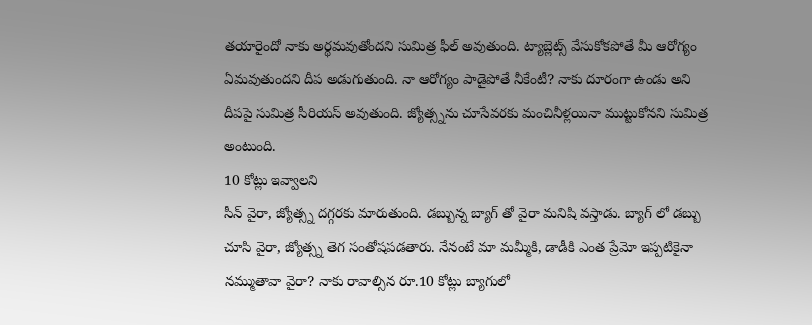తయారైందో నాకు అర్థమవుతోందని సుమిత్ర ఫీల్ అవుతుంది. ట్యాబ్లెట్స్ వేసుకోకపోతే మీ ఆరోగ్యం ఏమవుతుందని దీప అడుగుతుంది. నా ఆరోగ్యం పాడైపోతే నీకేంటీ? నాకు దూరంగా ఉండు అని దీపపై సుమిత్ర సీరియస్ అవుతుంది. జ్యోత్స్నను చూసేవరకు మంచినీళ్లయినా ముట్టుకోనని సుమిత్ర అంటుంది.
10 కోట్లు ఇవ్వాలని
సీన్ వైరా, జ్యోత్స్న దగ్గరకు మారుతుంది. డబ్బున్న బ్యాగ్ తో వైరా మనిషి వస్తాడు. బ్యాగ్ లో డబ్బు చూసి వైరా, జ్యోత్స్న తెగ సంతోషపడతారు. నేనంటే మా మమ్మీకి, డాడీకి ఎంత ప్రేమో ఇప్పటికైనా నమ్ముతావా వైరా? నాకు రావాల్సిన రూ.10 కోట్లు బ్యాగులో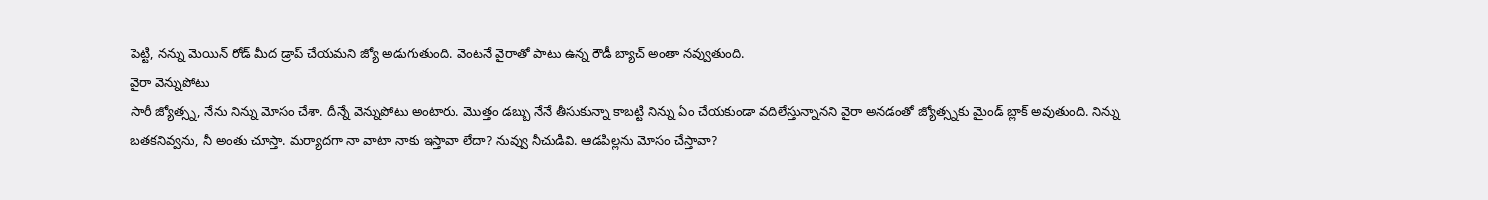పెట్టి, నన్ను మెయిన్ రోడ్ మీద డ్రాప్ చేయమని జ్యో అడుగుతుంది. వెంటనే వైరాతో పాటు ఉన్న రౌడీ బ్యాచ్ అంతా నవ్వుతుంది.
వైరా వెన్నుపోటు
సారీ జ్యోత్స్న, నేను నిన్ను మోసం చేశా. దీన్నే వెన్నుపోటు అంటారు. మొత్తం డబ్బు నేనే తీసుకున్నా కాబట్టి నిన్ను ఏం చేయకుండా వదిలేస్తున్నానని వైరా అనడంతో జ్యోత్స్నకు మైండ్ బ్లాక్ అవుతుంది. నిన్ను బతకనివ్వను, నీ అంతు చూస్తా. మర్యాదగా నా వాటా నాకు ఇస్తావా లేదా? నువ్వు నీచుడివి. ఆడపిల్లను మోసం చేస్తావా?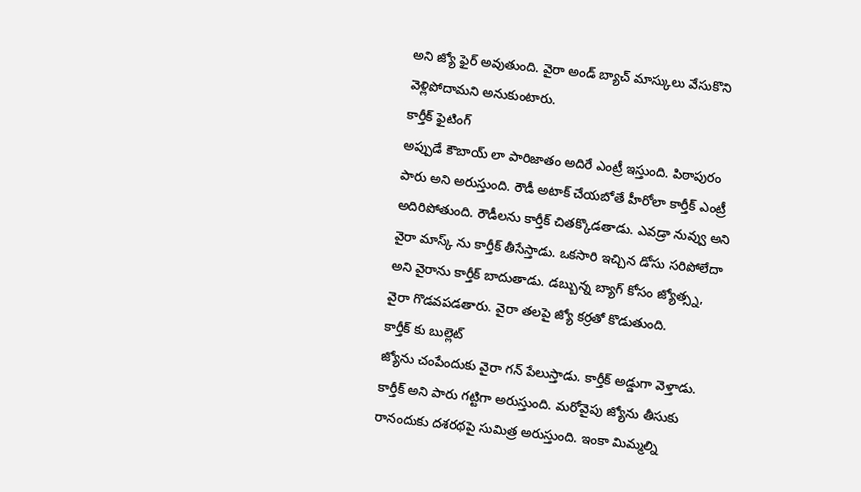అని జ్యో ఫైర్ అవుతుంది. వైరా అండ్ బ్యాచ్ మాస్కులు వేసుకొని వెళ్లిపోదామని అనుకుంటారు.
కార్తీక్ ఫైటింగ్
అప్పుడే కౌబాయ్ లా పారిజాతం అదిరే ఎంట్రీ ఇస్తుంది. పిఠాపురం పారు అని అరుస్తుంది. రౌడీ అటాక్ చేయబోతే హీరోలా కార్తీక్ ఎంట్రీ అదిరిపోతుంది. రౌడీలను కార్తీక్ చితక్కొడతాడు. ఎవడ్రా నువ్వు అని వైరా మాస్క్ ను కార్తీక్ తీసేస్తాడు. ఒకసారి ఇచ్చిన డోసు సరిపోలేదా అని వైరాను కార్తీక్ బాదుతాడు. డబ్బున్న బ్యాగ్ కోసం జ్యోత్స్న, వైరా గొడవపడతారు. వైరా తలపై జ్యో కర్రతో కొడుతుంది.
కార్తీక్ కు బుల్లెట్
జ్యోను చంపేందుకు వైరా గన్ పేలుస్తాడు. కార్తీక్ అడ్డుగా వెళ్తాడు. కార్తీక్ అని పారు గట్టిగా అరుస్తుంది. మరోవైపు జ్యోను తీసుకు రానందుకు దశరథపై సుమిత్ర అరుస్తుంది. ఇంకా మిమ్మల్ని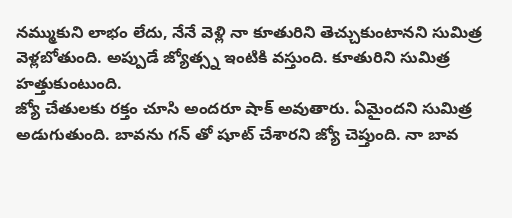నమ్ముకుని లాభం లేదు, నేనే వెళ్లి నా కూతురిని తెచ్చుకుంటానని సుమిత్ర వెళ్లబోతుంది. అప్పుడే జ్యోత్స్న ఇంటికి వస్తుంది. కూతురిని సుమిత్ర హత్తుకుంటుంది.
జ్యో చేతులకు రక్తం చూసి అందరూ షాక్ అవుతారు. ఏమైందని సుమిత్ర అడుగుతుంది. బావను గన్ తో షూట్ చేశారని జ్యో చెప్తుంది. నా బావ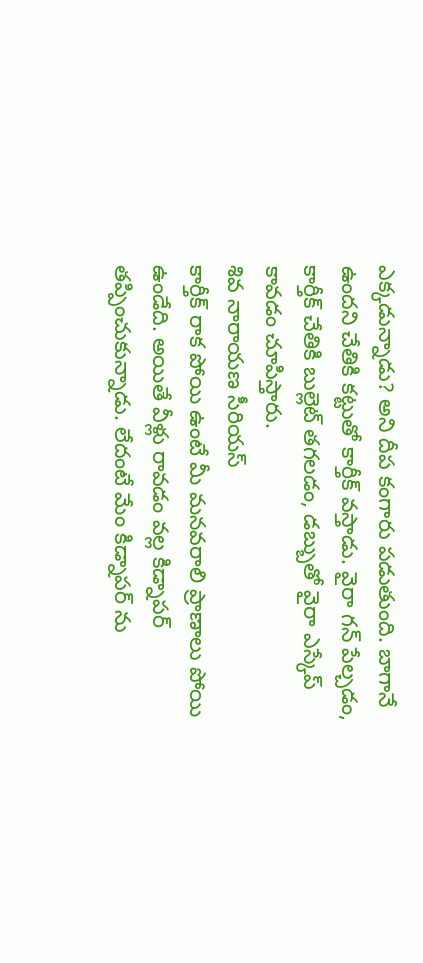ఎక్కడున్నాడు? అని దీప కంగారు పడుతుంది. బాగానే ఉందని చేతికి కట్టుతో కార్తీక్ వస్తాడు. వైరా గన్ పేల్చడం, కార్తీక్ చేతికి బుల్లెట్ తగలడం, డబ్బుతో వైరా ఎస్కేప్ కావడం చూపిస్తారు.
శివ నారాయణ సీరియస్
కార్తీక్ రాక పోయి ఉంటే మీ మనవరాలి ప్రాణాలు పోయి ఉండేది. అయితే వీళ్లు రావడం వల్ల కిడ్నాపర్ తప్పించుకున్నాడు. లేదంటే మేం కిడ్నాపర్ ను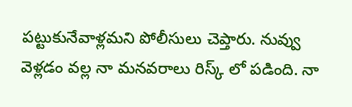పట్టుకునేవాళ్లమని పోలీసులు చెప్తారు. నువ్వు వెళ్లడం వల్ల నా మనవరాలు రిస్క్ లో పడింది. నా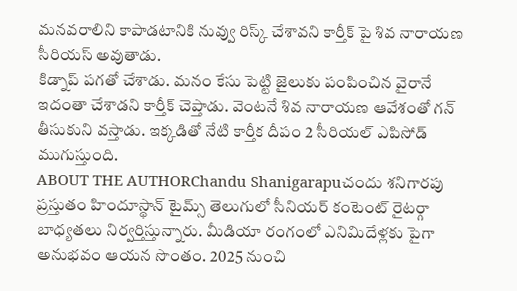మనవరాలిని కాపాడటానికి నువ్వు రిస్క్ చేశావని కార్తీక్ పై శివ నారాయణ సీరియస్ అవుతాడు.
కిడ్నాప్ పగతో చేశాడు. మనం కేసు పెట్టి జైలుకు పంపించిన వైరానే ఇదంతా చేశాడని కార్తీక్ చెప్తాడు. వెంటనే శివ నారాయణ ఆవేశంతో గన్ తీసుకుని వస్తాడు. ఇక్కడితో నేటి కార్తీక దీపం 2 సీరియల్ ఎపిసోడ్ ముగుస్తుంది.
ABOUT THE AUTHORChandu Shanigarapuచందు శనిగారపు ప్రస్తుతం హిందూస్థాన్ టైమ్స్ తెలుగులో సీనియర్ కంటెంట్ రైటర్గా బాధ్యతలు నిర్వర్తిస్తున్నారు. మీడియా రంగంలో ఎనిమిదేళ్లకు పైగా అనుభవం ఆయన సొంతం. 2025 నుంచి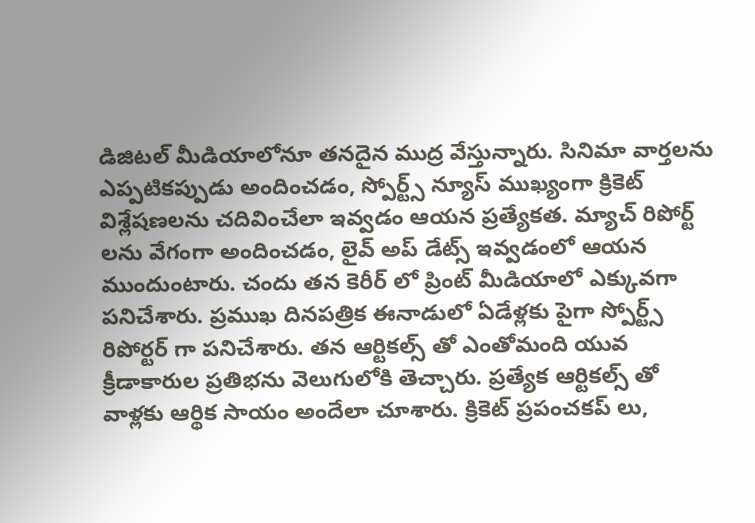డిజిటల్ మీడియాలోనూ తనదైన ముద్ర వేస్తున్నారు. సినిమా వార్తలను ఎప్పటికప్పుడు అందించడం, స్పోర్ట్స్ న్యూస్ ముఖ్యంగా క్రికెట్ విశ్లేషణలను చదివించేలా ఇవ్వడం ఆయన ప్రత్యేకత. మ్యాచ్ రిపోర్ట్ లను వేగంగా అందించడం, లైవ్ అప్ డేట్స్ ఇవ్వడంలో ఆయన ముందుంటారు. చందు తన కెరీర్ లో ప్రింట్ మీడియాలో ఎక్కువగా పనిచేశారు. ప్రముఖ దినపత్రిక ఈనాడులో ఏడేళ్లకు పైగా స్పోర్ట్స్ రిపోర్టర్ గా పనిచేశారు. తన ఆర్టికల్స్ తో ఎంతోమంది యువ క్రీడాకారుల ప్రతిభను వెలుగులోకి తెచ్చారు. ప్రత్యేక ఆర్టికల్స్ తో వాళ్లకు ఆర్థిక సాయం అందేలా చూశారు. క్రికెట్ ప్రపంచకప్ లు,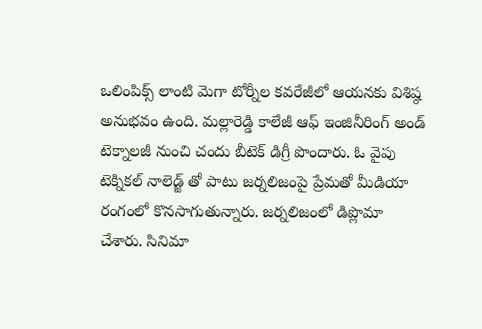ఒలింపిక్స్ లాంటి మెగా టోర్నీల కవరేజీలో ఆయనకు విశిష్ఠ అనుభవం ఉంది. మల్లారెడ్డి కాలేజీ ఆఫ్ ఇంజినీరింగ్ అండ్ టెక్నాలజీ నుంచి చందు బీటెక్ డిగ్రీ పొందారు. ఓ వైపు టెక్నికల్ నాలెడ్జ్ తో పాటు జర్నలిజంపై ప్రేమతో మీడియా రంగంలో కొనసాగుతున్నారు. జర్నలిజంలో డిప్లొమా చేశారు. సినిమా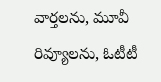వార్తలను, మూవీ రివ్యూలను, ఓటీటీ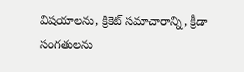విషయాలను, క్రికెట్ సమాచారాన్ని, క్రీడా సంగతులను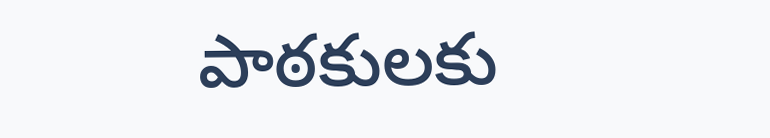పాఠకులకు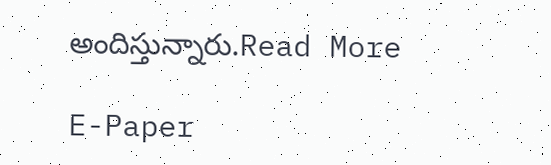అందిస్తున్నారు.Read More

E-Paper